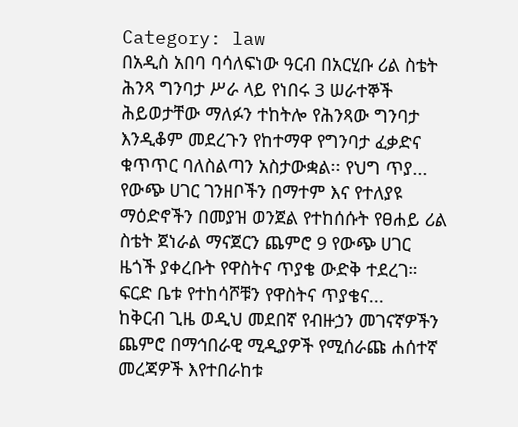Category: law
በአዲስ አበባ ባሳለፍነው ዓርብ በአርሂቡ ሪል ስቴት ሕንጻ ግንባታ ሥራ ላይ የነበሩ 3 ሠራተኞች ሕይወታቸው ማለፉን ተከትሎ የሕንጻው ግንባታ እንዲቆም መደረጉን የከተማዋ የግንባታ ፈቃድና ቁጥጥር ባለስልጣን አስታውቋል፡፡ የህግ ጥያ...
የውጭ ሀገር ገንዘቦችን በማተም እና የተለያዩ ማዕድኖችን በመያዝ ወንጀል የተከሰሱት የፀሐይ ሪል ስቴት ጀነራል ማናጀርን ጨምሮ 9 የውጭ ሀገር ዜጎች ያቀረቡት የዋስትና ጥያቄ ውድቅ ተደረገ። ፍርድ ቤቱ የተከሳሾቹን የዋስትና ጥያቄና...
ከቅርብ ጊዜ ወዲህ መደበኛ የብዙኃን መገናኛዎችን ጨምሮ በማኅበራዊ ሚዲያዎች የሚሰራጩ ሐሰተኛ መረጃዎች እየተበራከቱ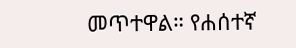መጥተዋል። የሐሰተኛ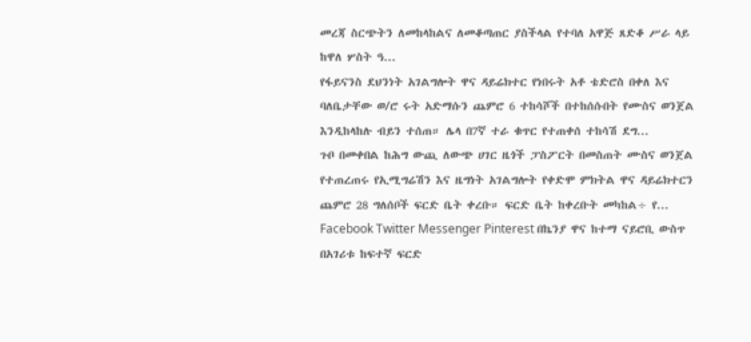መረጃ ስርጭትን ለመከላከልና ለመቆጣጠር ያስችላል የተባለ አዋጅ ጸድቆ ሥራ ላይ ከዋለ ሦስት ዓ...
የፋይናንስ ደህንነት አገልግሎት ዋና ዳይሬክተር የነበሩት አቶ ቴድሮስ በቀለ እና ባለቤታቸው ወ/ሮ ሩት አድማሱን ጨምሮ 6 ተከሳሾች በተከሰሱበት የሙስና ወንጀል እንዲከላከሉ ብይን ተሰጠ። ሌላ በ7ኛ ተራ ቁጥር የተጠቀሰ ተከሳሽ ደግ...
ጉቦ በመቀበል ከሕግ ውጪ ለውጭ ሀገር ዜጎች ፓስፖርት በመስጠት ሙስና ወንጀል የተጠረጠሩ የኢሚግሬሽን እና ዜግነት አገልግሎት የቀድሞ ምክትል ዋና ዳይሬክተርን ጨምሮ 28 ግለሰቦች ፍርድ ቤት ቀረቡ። ፍርድ ቤት ከቀረቡት መካከል÷ የ...
Facebook Twitter Messenger Pinterest በኬንያ ዋና ከተማ ናይሮቢ ውስጥ በአገሪቱ ከፍተኛ ፍርድ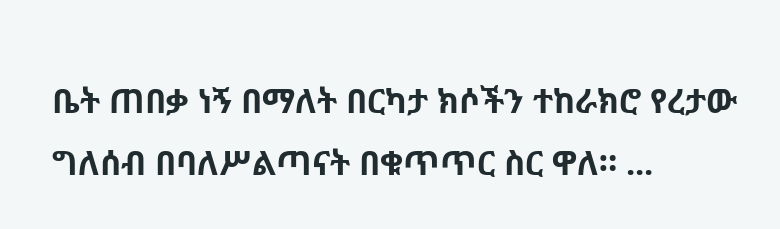ቤት ጠበቃ ነኝ በማለት በርካታ ክሶችን ተከራክሮ የረታው ግለሰብ በባለሥልጣናት በቁጥጥር ስር ዋለ። ...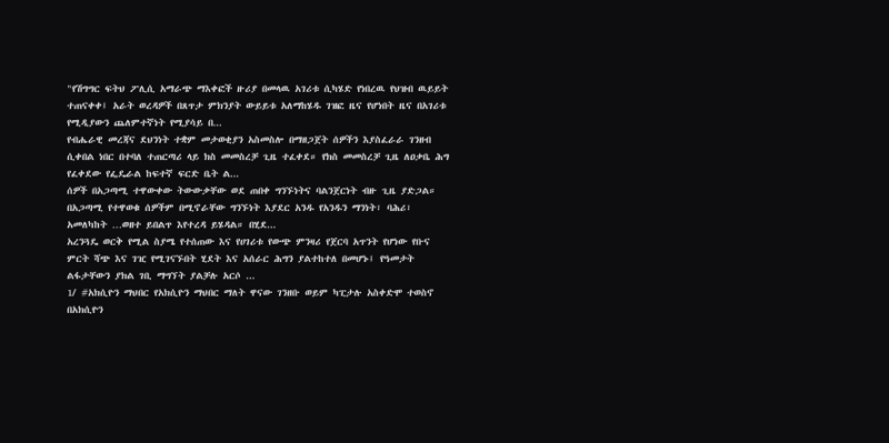"የሽግግር ፍትህ ፖሊሲ አማራጭ ማእቀፎች ዙሪያ በመላዉ አገሪቱ ሲካሄድ የነበረዉ የህዝብ ዉይይት ተጠናቀቀ፤ አራት ወረዳዎች በጸጥታ ምክንያት ውይይቱ አለማከሄዱ ገዝፎ ዜና የሆነበት ዜና በአገሪቱ የሚዲያውን ጨለምተኛነት የሚያሳይ በ...
የብሔራዊ መረጃና ደህንነት ተቋም መታወቂያን አስመስሎ በማዘጋጀት ሰዎችን እያስፈራራ ገንዘብ ሲቀበል ነበር በተባለ ተጠርጣሪ ላይ ክስ መመስረቻ ጊዜ ተፈቀደ። የክስ መመስረቻ ጊዜ ለዐቃቤ ሕግ የፈቀደው የፌዴራል ከፍተኛ ፍርድ ቤት ል...
ሰዎች በአጋጣሚ ተዋውቀው ትውውቃቸው ወደ ጠበቀ ግንኙነትና ባልንጀርነት ብዙ ጊዜ ያድጋል። በአጋጣሚ የተዋወቁ ሰዎችም በሚኖራቸው ግንኙነት እያደር አንዱ የአንዱን ማንነት፣ ባሕሪ፣ አመለካከት …ወዘተ ይበልጥ እየተረዳ ይሄዳል። በሂደ...
አረንጓዴ ወርቅ የሚል ስያሜ የተሰጠው እና የሀገሪቱ የውጭ ምንዛሪ የጀርባ አጥንት የሆነው የቡና ምርት ሻጭ እና ገዢ የሚገናኙበት ሂደት እና አሰራር ሕግን ያልተከተለ በመሆኑ፤ የዓመታት ልፋታቸውን ያክል ገቢ ማግኘት ያልቻሉ አርሶ ...
1/ #አክሲዮን ማህበር የአክሲዮን ማህበር ማለት ዋናው ገንዘቡ ወይም ካፒታሉ አስቀድሞ ተወስኖ በአክሲዮን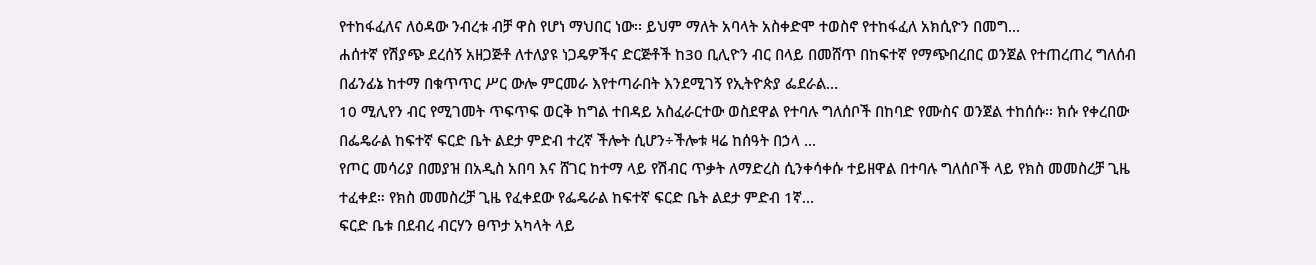የተከፋፈለና ለዕዳው ንብረቱ ብቻ ዋስ የሆነ ማህበር ነው፡፡ ይህም ማለት አባላት አስቀድሞ ተወስኖ የተከፋፈለ አክሲዮን በመግ...
ሐሰተኛ የሽያጭ ደረሰኝ አዘጋጅቶ ለተለያዩ ነጋዴዎችና ድርጅቶች ከ30 ቢሊዮን ብር በላይ በመሸጥ በከፍተኛ የማጭበረበር ወንጀል የተጠረጠረ ግለሰብ በፊንፊኔ ከተማ በቁጥጥር ሥር ውሎ ምርመራ እየተጣራበት እንደሚገኝ የኢትዮጵያ ፌደራል...
10 ሚሊየን ብር የሚገመት ጥፍጥፍ ወርቅ ከግል ተበዳይ አስፈራርተው ወስደዋል የተባሉ ግለሰቦች በከባድ የሙስና ወንጀል ተከሰሱ፡፡ ክሱ የቀረበው በፌዴራል ከፍተኛ ፍርድ ቤት ልደታ ምድብ ተረኛ ችሎት ሲሆን÷ችሎቱ ዛሬ ከሰዓት በኃላ ...
የጦር መሳሪያ በመያዝ በአዲስ አበባ እና ሸገር ከተማ ላይ የሽብር ጥቃት ለማድረስ ሲንቀሳቀሱ ተይዘዋል በተባሉ ግለሰቦች ላይ የክስ መመስረቻ ጊዜ ተፈቀደ። የክስ መመስረቻ ጊዜ የፈቀደው የፌዴራል ከፍተኛ ፍርድ ቤት ልደታ ምድብ 1ኛ...
ፍርድ ቤቱ በደብረ ብርሃን ፀጥታ አካላት ላይ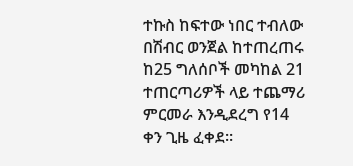ተኩስ ከፍተው ነበር ተብለው በሽብር ወንጀል ከተጠረጠሩ ከ25 ግለሰቦች መካከል 21 ተጠርጣሪዎች ላይ ተጨማሪ ምርመራ እንዲደረግ የ14 ቀን ጊዜ ፈቀደ።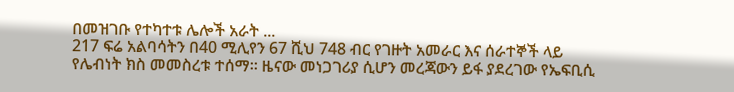በመዝገቡ የተካተቱ ሌሎች አራት ...
217 ፍሬ አልባሳትን በ40 ሚሊየን 67 ሺህ 748 ብር የገዙት አመራር እና ሰራተኞች ላይ የሌብነት ክስ መመስረቱ ተሰማ። ዜናው መነጋገሪያ ሲሆን መረጃውን ይፋ ያደረገው የኤፍቢሲ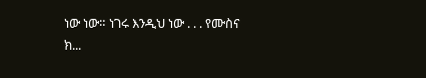ነው ነው። ነገሩ እንዲህ ነው . . . የሙስና ክ...